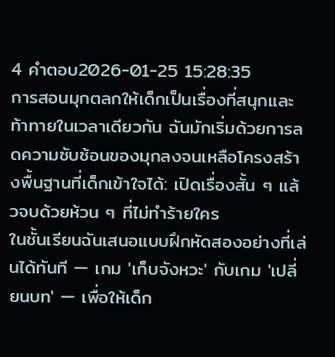4 คำตอบ2026-01-25 15:28:35
การสอนมุกตลกให้เด็กเป็นเรื่องที่สนุกและท้าทายในเวลาเดียวกัน ฉันมักเริ่มด้วยการลดความซับซ้อนของมุกลงจนเหลือโครงสร้างพื้นฐานที่เด็กเข้าใจได้: เปิดเรื่องสั้น ๆ แล้วจบด้วยห้วน ๆ ที่ไม่ทำร้ายใคร
ในชั้นเรียนฉันเสนอแบบฝึกหัดสองอย่างที่เล่นได้ทันที — เกม 'เก็บจังหวะ' กับเกม 'เปลี่ยนบท' — เพื่อให้เด็ก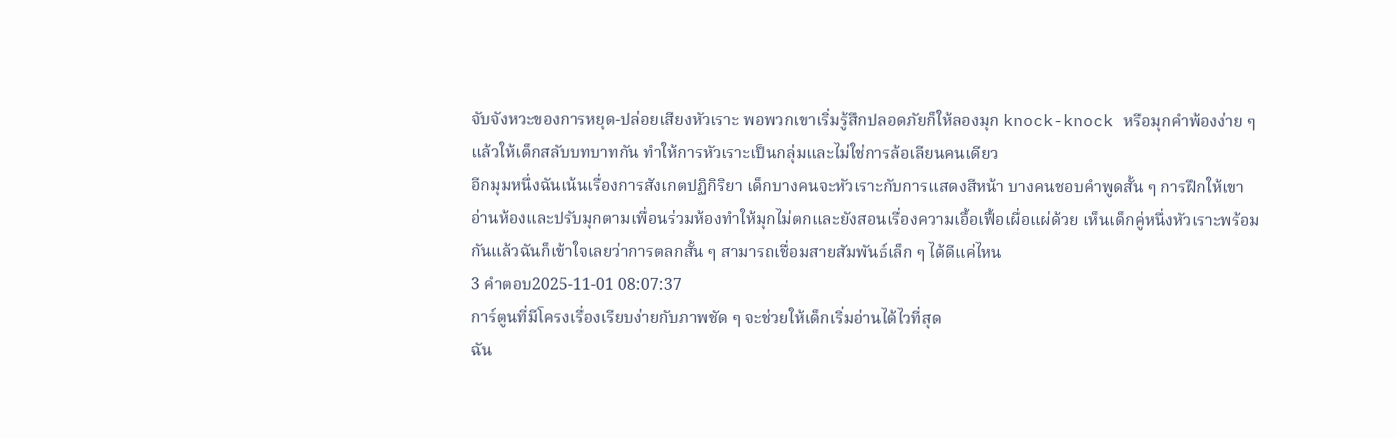จับจังหวะของการหยุด-ปล่อยเสียงหัวเราะ พอพวกเขาเริ่มรู้สึกปลอดภัยก็ให้ลองมุก knock-knock หรือมุกคำพ้องง่าย ๆ แล้วให้เด็กสลับบทบาทกัน ทำให้การหัวเราะเป็นกลุ่มและไม่ใช่การล้อเลียนคนเดียว
อีกมุมหนึ่งฉันเน้นเรื่องการสังเกตปฏิกิริยา เด็กบางคนจะหัวเราะกับการแสดงสีหน้า บางคนชอบคำพูดสั้น ๆ การฝึกให้เขาอ่านห้องและปรับมุกตามเพื่อนร่วมห้องทำให้มุกไม่ตกและยังสอนเรื่องความเอื้อเฟื้อเผื่อแผ่ด้วย เห็นเด็กคู่หนึ่งหัวเราะพร้อมกันแล้วฉันก็เข้าใจเลยว่าการตลกสั้น ๆ สามารถเชื่อมสายสัมพันธ์เล็ก ๆ ได้ดีแค่ไหน
3 คำตอบ2025-11-01 08:07:37
การ์ตูนที่มีโครงเรื่องเรียบง่ายกับภาพชัด ๆ จะช่วยให้เด็กเริ่มอ่านได้ไวที่สุด
ฉัน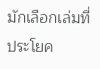มักเลือกเล่มที่ประโยค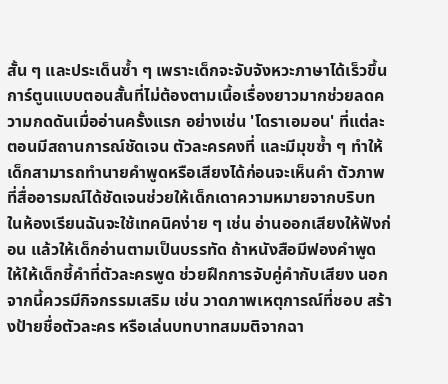สั้น ๆ และประเด็นซ้ำ ๆ เพราะเด็กจะจับจังหวะภาษาได้เร็วขึ้น การ์ตูนแบบตอนสั้นที่ไม่ต้องตามเนื้อเรื่องยาวมากช่วยลดความกดดันเมื่ออ่านครั้งแรก อย่างเช่น 'โดราเอมอน' ที่แต่ละตอนมีสถานการณ์ชัดเจน ตัวละครคงที่ และมีมุขซ้ำ ๆ ทำให้เด็กสามารถทำนายคำพูดหรือเสียงได้ก่อนจะเห็นคำ ตัวภาพที่สื่ออารมณ์ได้ชัดเจนช่วยให้เด็กเดาความหมายจากบริบท
ในห้องเรียนฉันจะใช้เทคนิคง่าย ๆ เช่น อ่านออกเสียงให้ฟังก่อน แล้วให้เด็กอ่านตามเป็นบรรทัด ถ้าหนังสือมีฟองคำพูด ให้ให้เด็กชี้คำที่ตัวละครพูด ช่วยฝึกการจับคู่คำกับเสียง นอกจากนี้ควรมีกิจกรรมเสริม เช่น วาดภาพเหตุการณ์ที่ชอบ สร้างป้ายชื่อตัวละคร หรือเล่นบทบาทสมมติจากฉา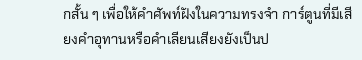กสั้น ๆ เพื่อให้คำศัพท์ฝังในความทรงจำ การ์ตูนที่มีเสียงคำอุทานหรือคำเลียนเสียงยังเป็นป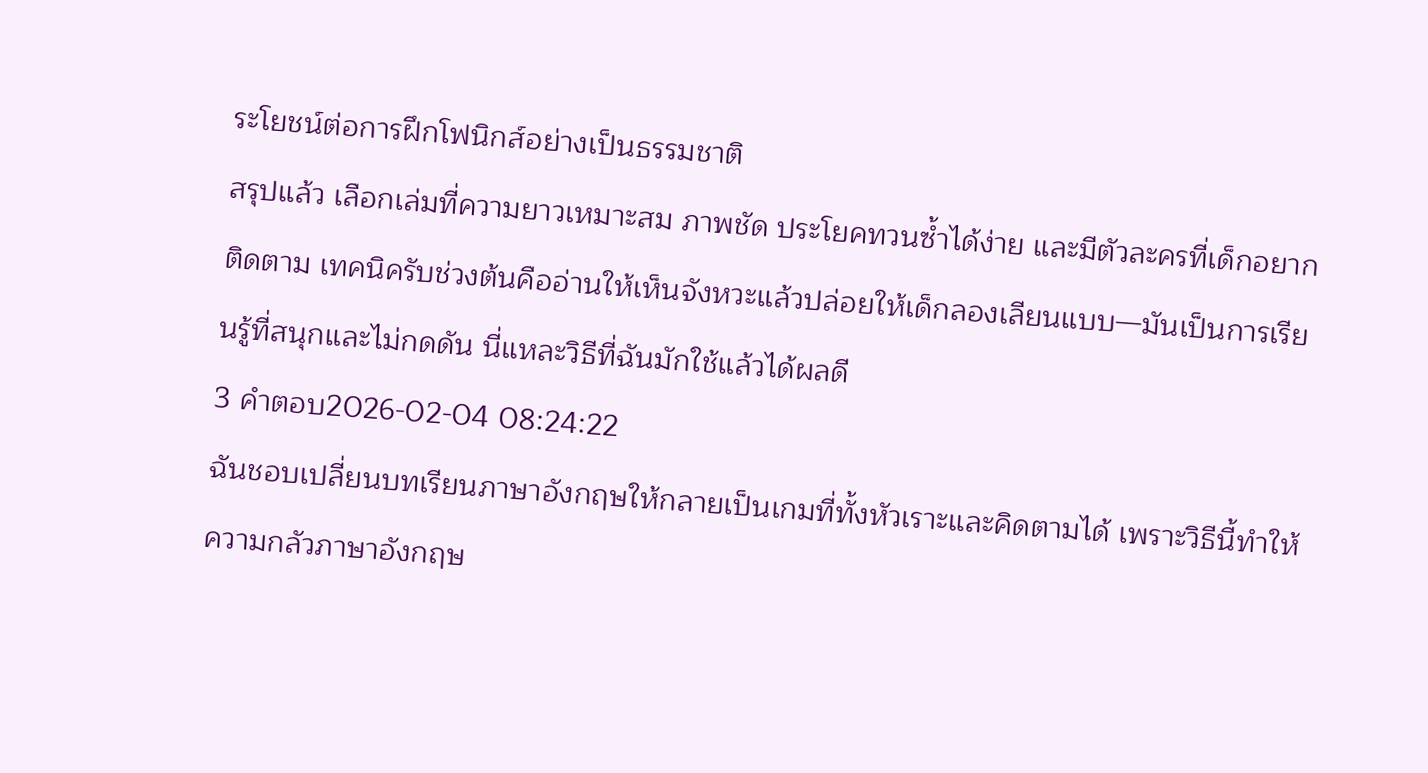ระโยชน์ต่อการฝึกโฟนิกส์อย่างเป็นธรรมชาติ
สรุปแล้ว เลือกเล่มที่ความยาวเหมาะสม ภาพชัด ประโยคทวนซ้ำได้ง่าย และมีตัวละครที่เด็กอยากติดตาม เทคนิครับช่วงต้นคืออ่านให้เห็นจังหวะแล้วปล่อยให้เด็กลองเลียนแบบ—มันเป็นการเรียนรู้ที่สนุกและไม่กดดัน นี่แหละวิธีที่ฉันมักใช้แล้วได้ผลดี
3 คำตอบ2026-02-04 08:24:22
ฉันชอบเปลี่ยนบทเรียนภาษาอังกฤษให้กลายเป็นเกมที่ทั้งหัวเราะและคิดตามได้ เพราะวิธีนี้ทำให้ความกลัวภาษาอังกฤษ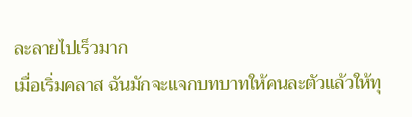ละลายไปเร็วมาก
เมื่อเริ่มคลาส ฉันมักจะแจกบทบาทให้คนละตัวแล้วให้ทุ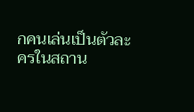กคนเล่นเป็นตัวละครในสถาน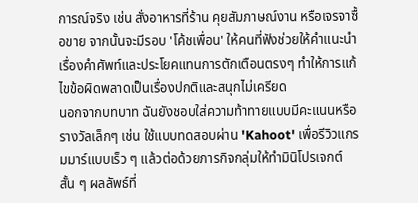การณ์จริง เช่น สั่งอาหารที่ร้าน คุยสัมภาษณ์งาน หรือเจรจาซื้อขาย จากนั้นจะมีรอบ 'โค้ชเพื่อน' ให้คนที่ฟังช่วยให้คำแนะนำเรื่องคำศัพท์และประโยคแทนการตักเตือนตรงๆ ทำให้การแก้ไขข้อผิดพลาดเป็นเรื่องปกติและสนุกไม่เครียด
นอกจากบทบาท ฉันยังชอบใส่ความท้าทายแบบมีคะแนนหรือรางวัลเล็กๆ เช่น ใช้แบบทดสอบผ่าน 'Kahoot' เพื่อรีวิวแกรมมาร์แบบเร็ว ๆ แล้วต่อด้วยภารกิจกลุ่มให้ทำมินิโปรเจกต์สั้น ๆ ผลลัพธ์ที่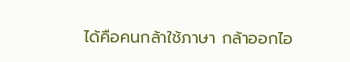ได้คือคนกล้าใช้ภาษา กล้าออกไอ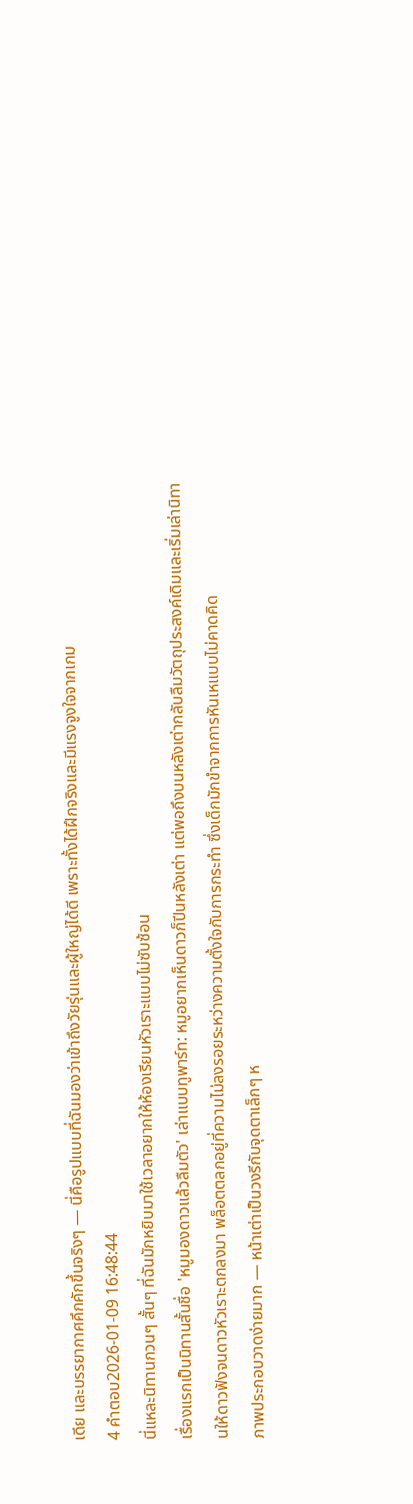เดีย และบรรยากาศคึกคักขึ้นจริงๆ — นี่คือรูปแบบที่ฉันมองว่าเข้าถึงวัยรุ่นและผู้ใหญ่ได้ดี เพราะทั้งได้ฝึกจริงและมีแรงจูงใจจากเกม
4 คำตอบ2026-01-09 16:48:44
นี่แหละนิทานกวนๆ สั้นๆ ที่ฉันมักหยิบมาใช้เวลาอยากให้ห้องเรียนหัวเราะแบบไม่ซับซ้อน
เรื่องแรกเป็นนิทานสั้นชื่อ 'หมูมองดาวแล้วลืมตัว' เล่าแบบทูพาร์ท: หมูอยากเห็นดาวก็ปีนหลังเต่า แต่พอถึงบนหลังเต่ากลับลืมวัตถุประสงค์เดิมและเริ่มเล่านิทานให้ดาวฟังจนดาวหัวเราะตกลงมา พล็อตตลกอยู่ที่ความไม่ลงรอยระหว่างความตั้งใจกับการกระทำ ซึ่งเด็กมักขำจากการหันเหแบบไม่คาดคิด
ภาพประกอบวาดง่ายมาก — หน้าเต่าเป็นวงรีกับจุดตาเล็กๆ ห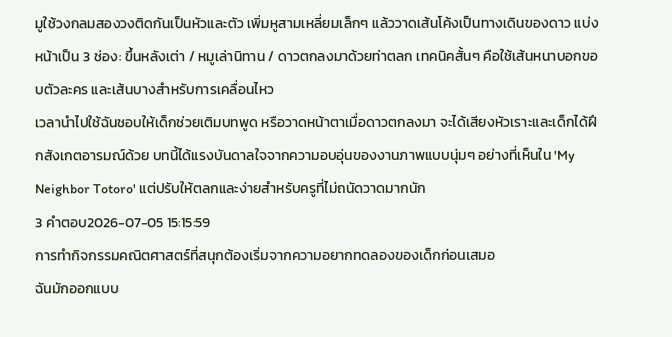มูใช้วงกลมสองวงติดกันเป็นหัวและตัว เพิ่มหูสามเหลี่ยมเล็กๆ แล้ววาดเส้นโค้งเป็นทางเดินของดาว แบ่งหน้าเป็น 3 ช่อง: ขึ้นหลังเต่า / หมูเล่านิทาน / ดาวตกลงมาด้วยท่าตลก เทคนิคสั้นๆ คือใช้เส้นหนาบอกขอบตัวละคร และเส้นบางสำหรับการเคลื่อนไหว
เวลานำไปใช้ฉันชอบให้เด็กช่วยเติมบทพูด หรือวาดหน้าตาเมื่อดาวตกลงมา จะได้เสียงหัวเราะและเด็กได้ฝึกสังเกตอารมณ์ด้วย บทนี้ได้แรงบันดาลใจจากความอบอุ่นของงานภาพแบบนุ่มๆ อย่างที่เห็นใน 'My Neighbor Totoro' แต่ปรับให้ตลกและง่ายสำหรับครูที่ไม่ถนัดวาดมากนัก
3 คำตอบ2026-07-05 15:15:59
การทำกิจกรรมคณิตศาสตร์ที่สนุกต้องเริ่มจากความอยากทดลองของเด็กก่อนเสมอ
ฉันมักออกแบบ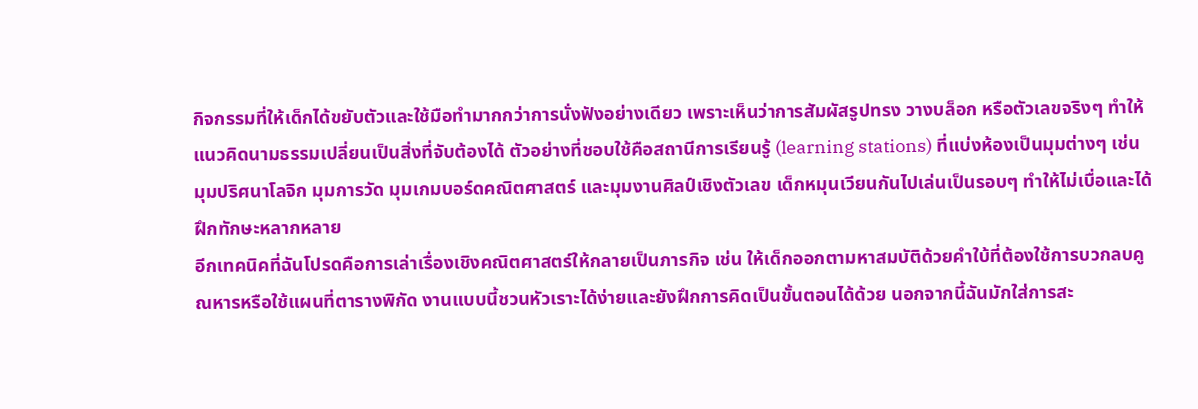กิจกรรมที่ให้เด็กได้ขยับตัวและใช้มือทำมากกว่าการนั่งฟังอย่างเดียว เพราะเห็นว่าการสัมผัสรูปทรง วางบล็อก หรือตัวเลขจริงๆ ทำให้แนวคิดนามธรรมเปลี่ยนเป็นสิ่งที่จับต้องได้ ตัวอย่างที่ชอบใช้คือสถานีการเรียนรู้ (learning stations) ที่แบ่งห้องเป็นมุมต่างๆ เช่น มุมปริศนาโลจิก มุมการวัด มุมเกมบอร์ดคณิตศาสตร์ และมุมงานศิลป์เชิงตัวเลข เด็กหมุนเวียนกันไปเล่นเป็นรอบๆ ทำให้ไม่เบื่อและได้ฝึกทักษะหลากหลาย
อีกเทคนิคที่ฉันโปรดคือการเล่าเรื่องเชิงคณิตศาสตร์ให้กลายเป็นภารกิจ เช่น ให้เด็กออกตามหาสมบัติด้วยคำใบ้ที่ต้องใช้การบวกลบคูณหารหรือใช้แผนที่ตารางพิกัด งานแบบนี้ชวนหัวเราะได้ง่ายและยังฝึกการคิดเป็นขั้นตอนได้ด้วย นอกจากนี้ฉันมักใส่การสะ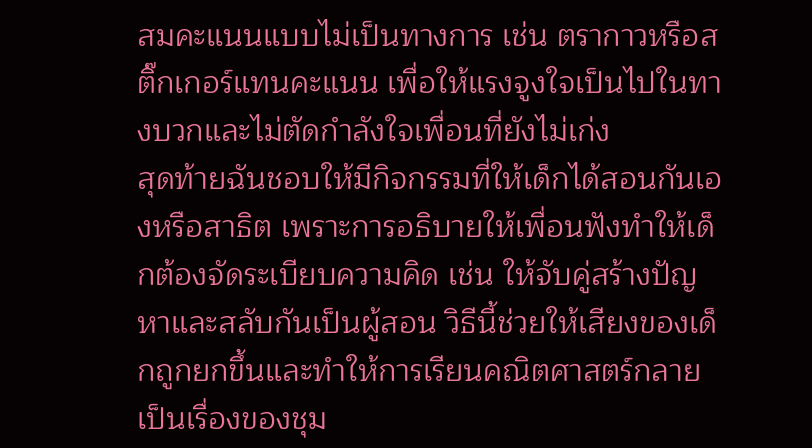สมคะแนนแบบไม่เป็นทางการ เช่น ตรากาวหรือสติ๊กเกอร์แทนคะแนน เพื่อให้แรงจูงใจเป็นไปในทางบวกและไม่ตัดกำลังใจเพื่อนที่ยังไม่เก่ง
สุดท้ายฉันชอบให้มีกิจกรรมที่ให้เด็กได้สอนกันเองหรือสาธิต เพราะการอธิบายให้เพื่อนฟังทำให้เด็กต้องจัดระเบียบความคิด เช่น ให้จับคู่สร้างปัญหาและสลับกันเป็นผู้สอน วิธีนี้ช่วยให้เสียงของเด็กถูกยกขึ้นและทำให้การเรียนคณิตศาสตร์กลายเป็นเรื่องของชุม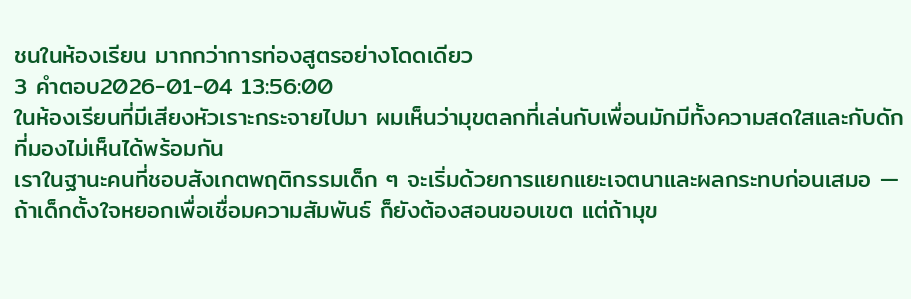ชนในห้องเรียน มากกว่าการท่องสูตรอย่างโดดเดียว
3 คำตอบ2026-01-04 13:56:00
ในห้องเรียนที่มีเสียงหัวเราะกระจายไปมา ผมเห็นว่ามุขตลกที่เล่นกับเพื่อนมักมีทั้งความสดใสและกับดักที่มองไม่เห็นได้พร้อมกัน
เราในฐานะคนที่ชอบสังเกตพฤติกรรมเด็ก ๆ จะเริ่มด้วยการแยกแยะเจตนาและผลกระทบก่อนเสมอ — ถ้าเด็กตั้งใจหยอกเพื่อเชื่อมความสัมพันธ์ ก็ยังต้องสอนขอบเขต แต่ถ้ามุข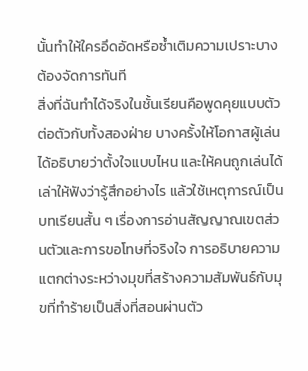นั้นทำให้ใครอึดอัดหรือซ้ำเติมความเปราะบาง ต้องจัดการทันที
สิ่งที่ฉันทำได้จริงในชั้นเรียนคือพูดคุยแบบตัวต่อตัวกับทั้งสองฝ่าย บางครั้งให้โอกาสผู้เล่นได้อธิบายว่าตั้งใจแบบไหน และให้คนถูกเล่นได้เล่าให้ฟังว่ารู้สึกอย่างไร แล้วใช้เหตุการณ์เป็นบทเรียนสั้น ๆ เรื่องการอ่านสัญญาณเขตส่วนตัวและการขอโทษที่จริงใจ การอธิบายความแตกต่างระหว่างมุขที่สร้างความสัมพันธ์กับมุขที่ทำร้ายเป็นสิ่งที่สอนผ่านตัว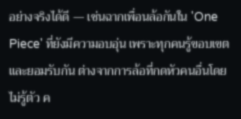อย่างจริงได้ดี — เช่นฉากเพื่อนล้อกันใน 'One Piece' ที่ยังมีความอบอุ่น เพราะทุกคนรู้ขอบเขตและยอมรับกัน ต่างจากการล้อที่กดหัวคนอื่นโดยไม่รู้ตัว ค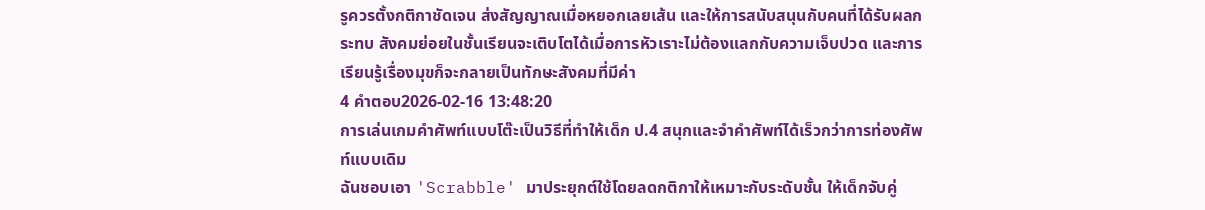รูควรตั้งกติกาชัดเจน ส่งสัญญาณเมื่อหยอกเลยเส้น และให้การสนับสนุนกับคนที่ได้รับผลกระทบ สังคมย่อยในชั้นเรียนจะเติบโตได้เมื่อการหัวเราะไม่ต้องแลกกับความเจ็บปวด และการเรียนรู้เรื่องมุขก็จะกลายเป็นทักษะสังคมที่มีค่า
4 คำตอบ2026-02-16 13:48:20
การเล่นเกมคำศัพท์แบบโต๊ะเป็นวิธีที่ทำให้เด็ก ป.4 สนุกและจำคำศัพท์ได้เร็วกว่าการท่องศัพท์แบบเดิม
ฉันชอบเอา 'Scrabble' มาประยุกต์ใช้โดยลดกติกาให้เหมาะกับระดับชั้น ให้เด็กจับคู่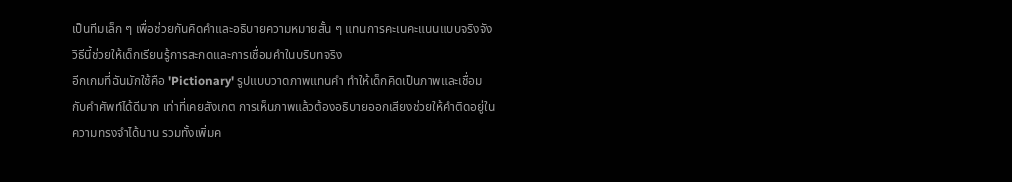เป็นทีมเล็ก ๆ เพื่อช่วยกันคิดคำและอธิบายความหมายสั้น ๆ แทนการคะเนคะแนนแบบจริงจัง วิธีนี้ช่วยให้เด็กเรียนรู้การสะกดและการเชื่อมคำในบริบทจริง
อีกเกมที่ฉันมักใช้คือ 'Pictionary' รูปแบบวาดภาพแทนคำ ทำให้เด็กคิดเป็นภาพและเชื่อมกับคำศัพท์ได้ดีมาก เท่าที่เคยสังเกต การเห็นภาพแล้วต้องอธิบายออกเสียงช่วยให้คำติดอยู่ในความทรงจำได้นาน รวมทั้งเพิ่มค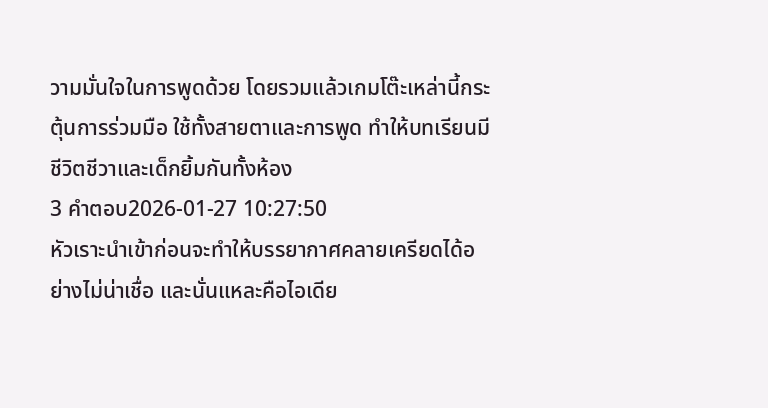วามมั่นใจในการพูดด้วย โดยรวมแล้วเกมโต๊ะเหล่านี้กระตุ้นการร่วมมือ ใช้ทั้งสายตาและการพูด ทำให้บทเรียนมีชีวิตชีวาและเด็กยิ้มกันทั้งห้อง
3 คำตอบ2026-01-27 10:27:50
หัวเราะนำเข้าก่อนจะทำให้บรรยากาศคลายเครียดได้อย่างไม่น่าเชื่อ และนั่นแหละคือไอเดีย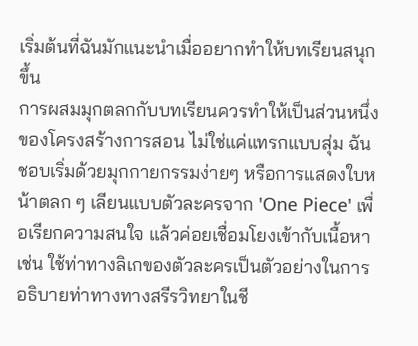เริ่มต้นที่ฉันมักแนะนำเมื่ออยากทำให้บทเรียนสนุกขึ้น
การผสมมุกตลกกับบทเรียนควรทำให้เป็นส่วนหนึ่งของโครงสร้างการสอน ไม่ใช่แค่แทรกแบบสุ่ม ฉันชอบเริ่มด้วยมุกกายกรรมง่ายๆ หรือการแสดงใบหน้าตลก ๆ เลียนแบบตัวละครจาก 'One Piece' เพื่อเรียกความสนใจ แล้วค่อยเชื่อมโยงเข้ากับเนื้อหา เช่น ใช้ท่าทางลิเกของตัวละครเป็นตัวอย่างในการอธิบายท่าทางทางสรีรวิทยาในชี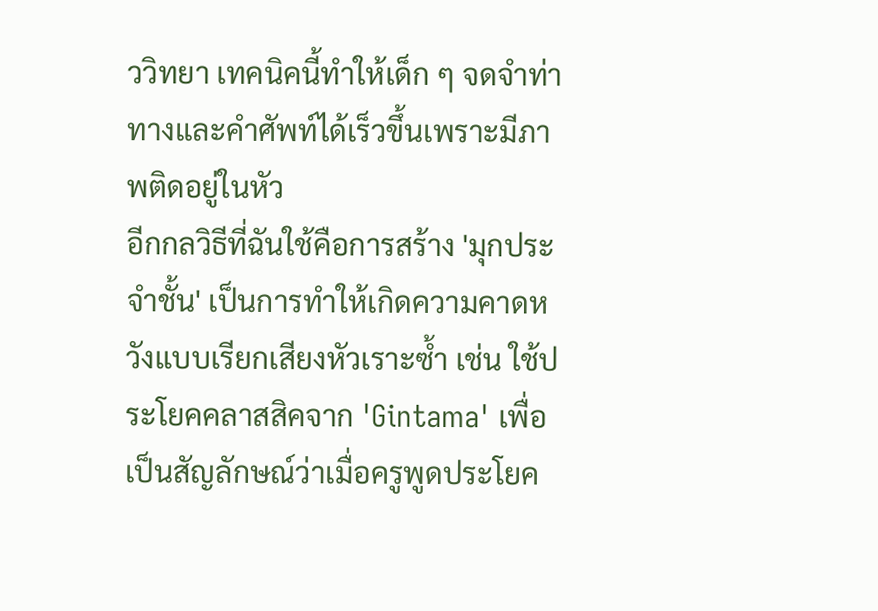ววิทยา เทคนิคนี้ทำให้เด็ก ๆ จดจำท่าทางและคำศัพท์ได้เร็วขึ้นเพราะมีภาพติดอยู่ในหัว
อีกกลวิธีที่ฉันใช้คือการสร้าง 'มุกประจำชั้น' เป็นการทำให้เกิดความคาดหวังแบบเรียกเสียงหัวเราะซ้ำ เช่น ใช้ประโยคคลาสสิคจาก 'Gintama' เพื่อเป็นสัญลักษณ์ว่าเมื่อครูพูดประโยค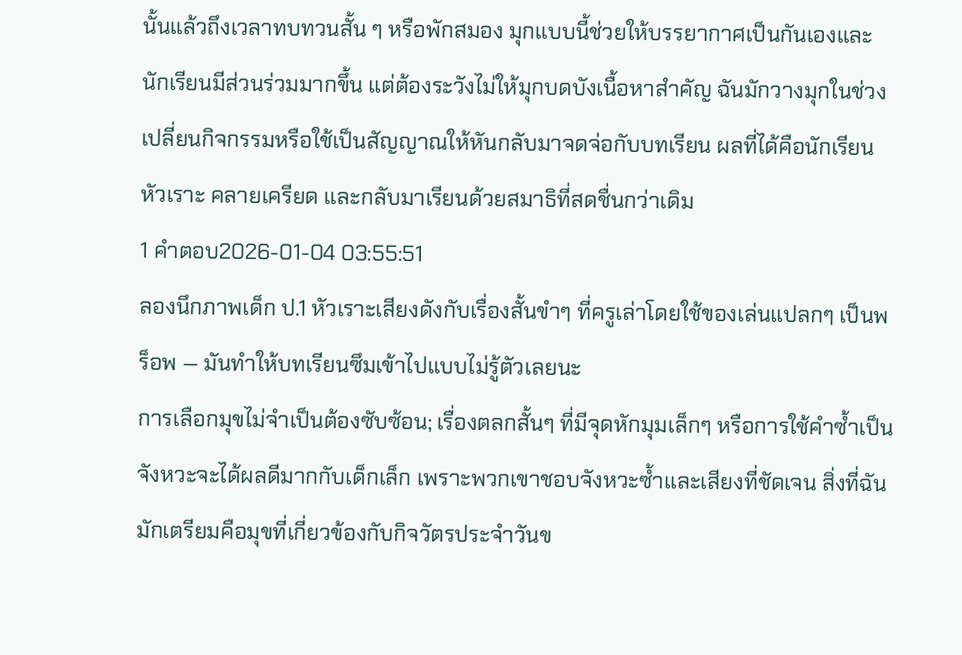นั้นแล้วถึงเวลาทบทวนสั้น ๆ หรือพักสมอง มุกแบบนี้ช่วยให้บรรยากาศเป็นกันเองและนักเรียนมีส่วนร่วมมากขึ้น แต่ต้องระวังไม่ให้มุกบดบังเนื้อหาสำคัญ ฉันมักวางมุกในช่วงเปลี่ยนกิจกรรมหรือใช้เป็นสัญญาณให้หันกลับมาจดจ่อกับบทเรียน ผลที่ได้คือนักเรียนหัวเราะ คลายเครียด และกลับมาเรียนด้วยสมาธิที่สดชื่นกว่าเดิม
1 คำตอบ2026-01-04 03:55:51
ลองนึกภาพเด็ก ป.1 หัวเราะเสียงดังกับเรื่องสั้นขำๆ ที่ครูเล่าโดยใช้ของเล่นแปลกๆ เป็นพร็อพ — มันทำให้บทเรียนซึมเข้าไปแบบไม่รู้ตัวเลยนะ
การเลือกมุขไม่จำเป็นต้องซับซ้อน; เรื่องตลกสั้นๆ ที่มีจุดหักมุมเล็กๆ หรือการใช้คำซ้ำเป็นจังหวะจะได้ผลดีมากกับเด็กเล็ก เพราะพวกเขาชอบจังหวะซ้ำและเสียงที่ชัดเจน สิ่งที่ฉันมักเตรียมคือมุขที่เกี่ยวข้องกับกิจวัตรประจำวันข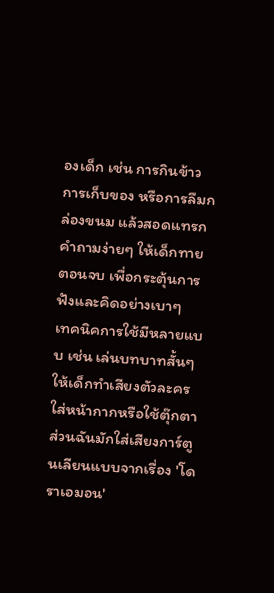องเด็ก เช่น การกินข้าว การเก็บของ หรือการลืมกล่องขนม แล้วสอดแทรกคำถามง่ายๆ ให้เด็กทายตอนจบ เพื่อกระตุ้นการฟังและคิดอย่างเบาๆ
เทคนิคการใช้มีหลายแบบ เช่น เล่นบทบาทสั้นๆ ให้เด็กทำเสียงตัวละคร ใส่หน้ากากหรือใช้ตุ๊กตา ส่วนฉันมักใส่เสียงการ์ตูนเลียนแบบจากเรื่อง 'โดราเอมอน'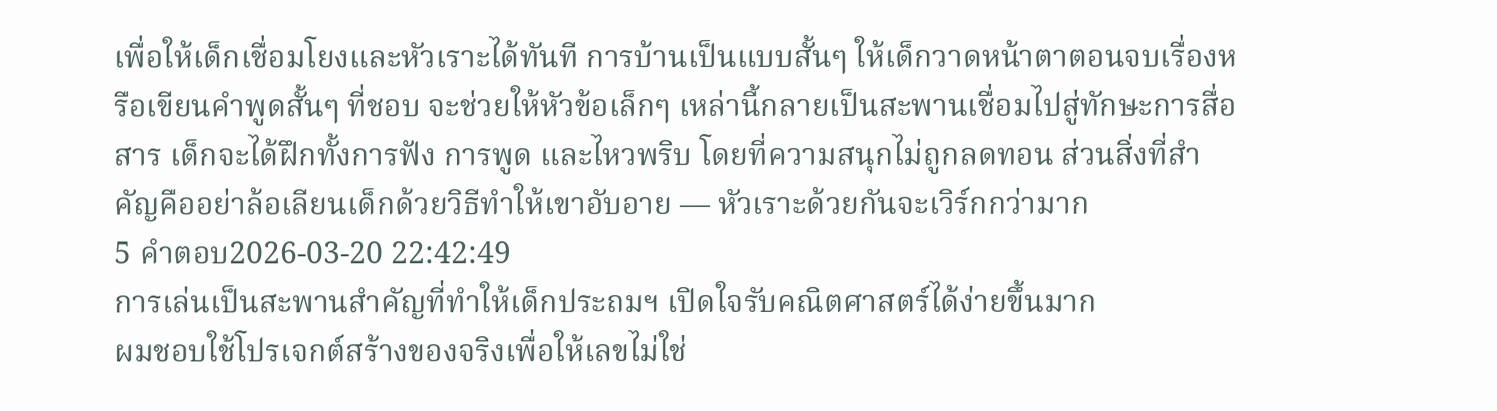เพื่อให้เด็กเชื่อมโยงและหัวเราะได้ทันที การบ้านเป็นแบบสั้นๆ ให้เด็กวาดหน้าตาตอนจบเรื่องหรือเขียนคำพูดสั้นๆ ที่ชอบ จะช่วยให้หัวข้อเล็กๆ เหล่านี้กลายเป็นสะพานเชื่อมไปสู่ทักษะการสื่อสาร เด็กจะได้ฝึกทั้งการฟัง การพูด และไหวพริบ โดยที่ความสนุกไม่ถูกลดทอน ส่วนสิ่งที่สำคัญคืออย่าล้อเลียนเด็กด้วยวิธีทำให้เขาอับอาย — หัวเราะด้วยกันจะเวิร์กกว่ามาก
5 คำตอบ2026-03-20 22:42:49
การเล่นเป็นสะพานสำคัญที่ทำให้เด็กประถมฯ เปิดใจรับคณิตศาสตร์ได้ง่ายขึ้นมาก
ผมชอบใช้โปรเจกต์สร้างของจริงเพื่อให้เลขไม่ใช่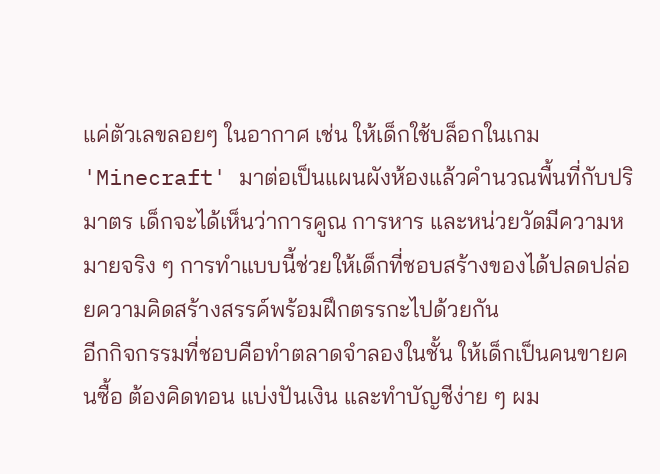แค่ตัวเลขลอยๆ ในอากาศ เช่น ให้เด็กใช้บล็อกในเกม 'Minecraft' มาต่อเป็นแผนผังห้องแล้วคำนวณพื้นที่กับปริมาตร เด็กจะได้เห็นว่าการคูณ การหาร และหน่วยวัดมีความหมายจริง ๆ การทำแบบนี้ช่วยให้เด็กที่ชอบสร้างของได้ปลดปล่อยความคิดสร้างสรรค์พร้อมฝึกตรรกะไปด้วยกัน
อีกกิจกรรมที่ชอบคือทำตลาดจำลองในชั้น ให้เด็กเป็นคนขายคนซื้อ ต้องคิดทอน แบ่งปันเงิน และทำบัญชีง่าย ๆ ผม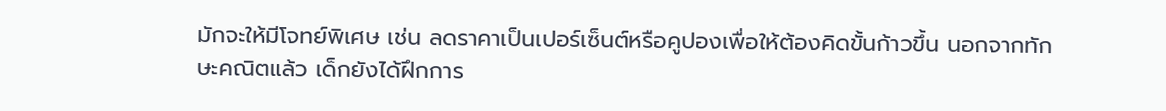มักจะให้มีโจทย์พิเศษ เช่น ลดราคาเป็นเปอร์เซ็นต์หรือคูปองเพื่อให้ต้องคิดขั้นก้าวขึ้น นอกจากทักษะคณิตแล้ว เด็กยังได้ฝึกการ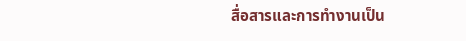สื่อสารและการทำงานเป็น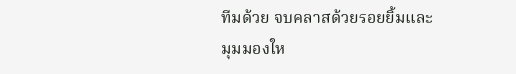ทีมด้วย จบคลาสด้วยรอยยิ้มและมุมมองให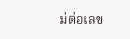ม่ต่อเลข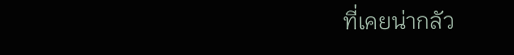ที่เคยน่ากลัว